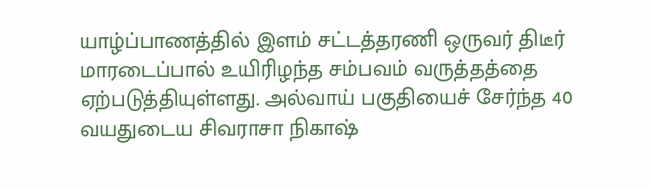யாழ்ப்பாணத்தில் இளம் சட்டத்தரணி ஒருவர் திடீர் மாரடைப்பால் உயிரிழந்த சம்பவம் வருத்தத்தை ஏற்படுத்தியுள்ளது. அல்வாய் பகுதியைச் சேர்ந்த 40 வயதுடைய சிவராசா நிகாஷ்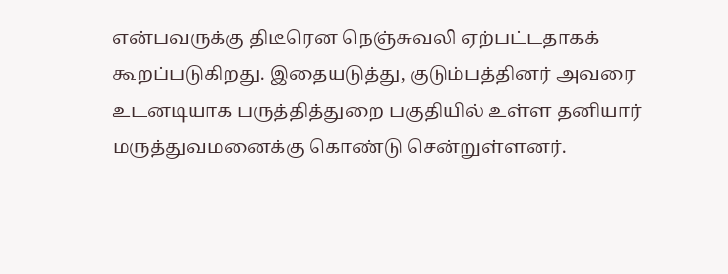என்பவருக்கு திடீரென நெஞ்சுவலி ஏற்பட்டதாகக் கூறப்படுகிறது. இதையடுத்து, குடும்பத்தினர் அவரை உடனடியாக பருத்தித்துறை பகுதியில் உள்ள தனியார் மருத்துவமனைக்கு கொண்டு சென்றுள்ளனர்.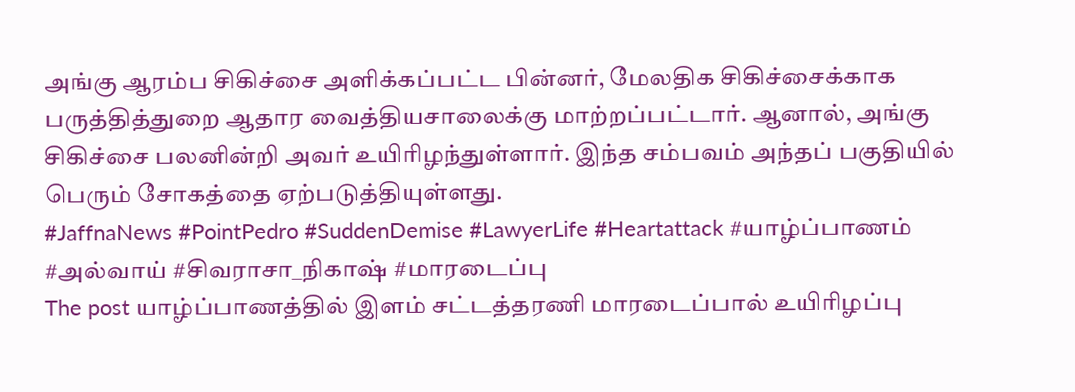அங்கு ஆரம்ப சிகிச்சை அளிக்கப்பட்ட பின்னர், மேலதிக சிகிச்சைக்காக பருத்தித்துறை ஆதார வைத்தியசாலைக்கு மாற்றப்பட்டார். ஆனால், அங்கு சிகிச்சை பலனின்றி அவர் உயிரிழந்துள்ளார். இந்த சம்பவம் அந்தப் பகுதியில் பெரும் சோகத்தை ஏற்படுத்தியுள்ளது.
#JaffnaNews #PointPedro #SuddenDemise #LawyerLife #Heartattack #யாழ்ப்பாணம் #அல்வாய் #சிவராசா_நிகாஷ் #மாரடைப்பு
The post யாழ்ப்பாணத்தில் இளம் சட்டத்தரணி மாரடைப்பால் உயிரிழப்பு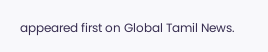appeared first on Global Tamil News.